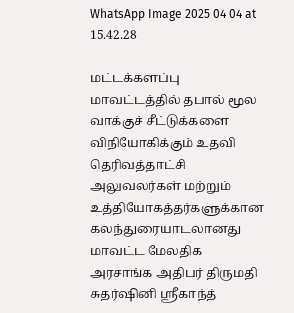WhatsApp Image 2025 04 04 at 15.42.28

மட்டக்களப்பு மாவட்டத்தில் தபால் மூல வாக்குச் சீட்டுக்களை விநியோகிக்கும் உதவி தெரிவத்தாட்சி அலுவலர்கள் மற்றும் உத்தியோகத்தர்களுக்கான   கலந்துரையாடலானது மாவட்ட மேலதிக அரசாங்க அதிபர் திருமதி சுதர்ஷினி ஸ்ரீகாந்த்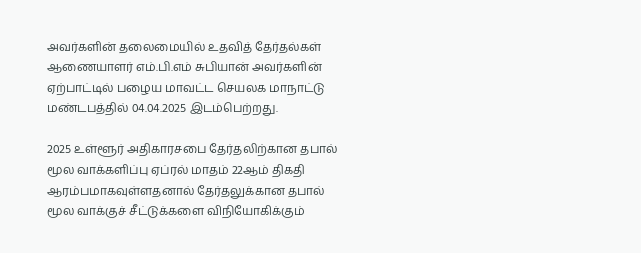அவர்களின் தலைமையில் உதவித் தேர்தல்கள் ஆணையாளர் எம்.பி.எம் சுபியான் அவர்களின் ஏற்பாட்டில் பழைய மாவட்ட செயலக மாநாட்டு மண்டபத்தில் 04.04.2025 இடம்பெற்றது.

2025 உள்ளூர் அதிகாரசபை தேர்தலிற்கான தபால் மூல வாக்களிப்பு ஏப்ரல் மாதம் 22ஆம் திகதி ஆரம்பமாகவுள்ளதனால் தேர்தலுக்கான தபால் மூல வாக்குச் சீட்டுக்களை விநியோகிக்கும்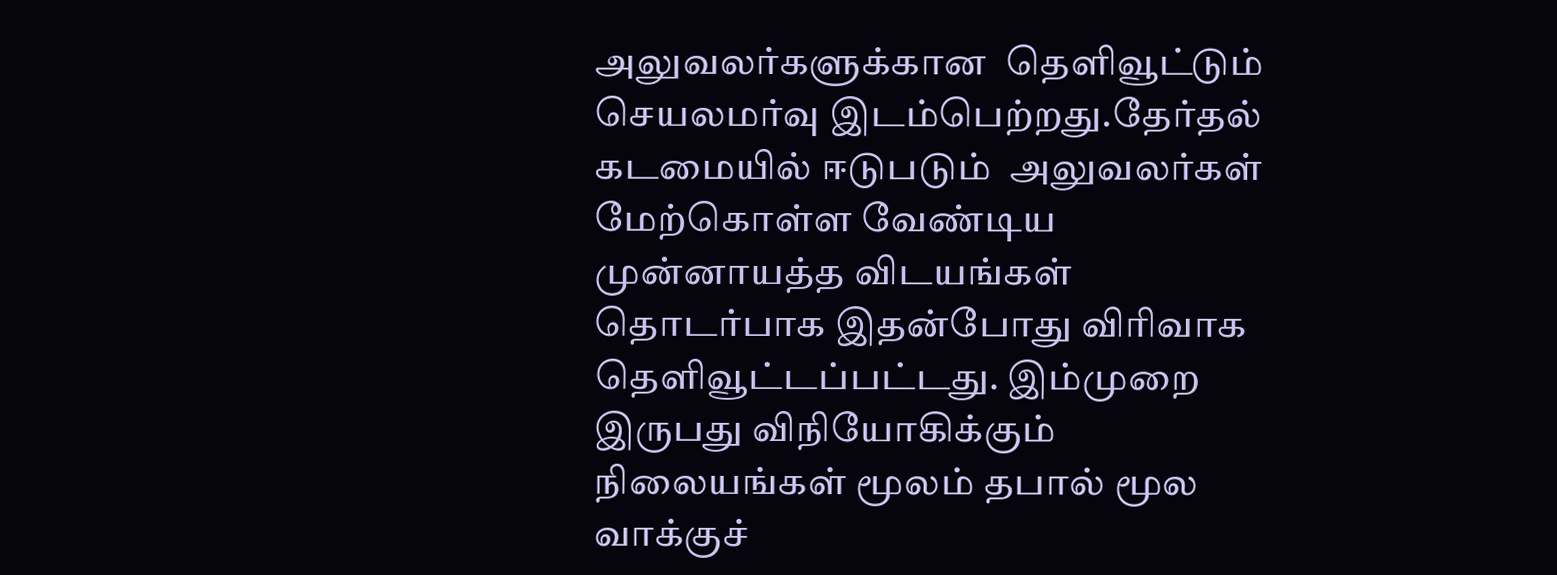அலுவலர்களுக்கான  தெளிவூட்டும் செயலமர்வு இடம்பெற்றது.தேர்தல் கடமையில் ஈடுபடும்  அலுவலர்கள் மேற்கொள்ள வேண்டிய முன்னாயத்த விடயங்கள் தொடர்பாக இதன்போது விரிவாக தெளிவூட்டப்பட்டது. இம்முறை இருபது விநியோகிக்கும் நிலையங்கள் மூலம் தபால் மூல வாக்குச்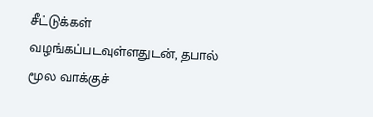சீட்டுக்கள் வழங்கப்படவுள்ளதுடன், தபால் மூல வாக்குச்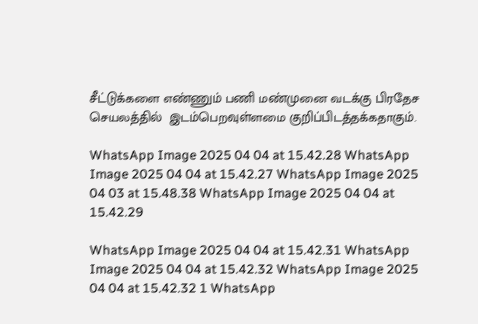சீட்டுக்களை எண்ணும் பணி மண்முனை வடக்கு பிரதேச செயலத்தில்  இடம்பெறவுள்ளமை குறிப்பிடத்தக்கதாகும்.

WhatsApp Image 2025 04 04 at 15.42.28 WhatsApp Image 2025 04 04 at 15.42.27 WhatsApp Image 2025 04 03 at 15.48.38 WhatsApp Image 2025 04 04 at 15.42.29

WhatsApp Image 2025 04 04 at 15.42.31 WhatsApp Image 2025 04 04 at 15.42.32 WhatsApp Image 2025 04 04 at 15.42.32 1 WhatsApp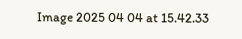Image 2025 04 04 at 15.42.33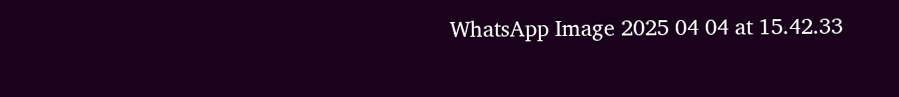WhatsApp Image 2025 04 04 at 15.42.33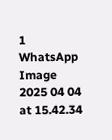1 WhatsApp Image 2025 04 04 at 15.42.34